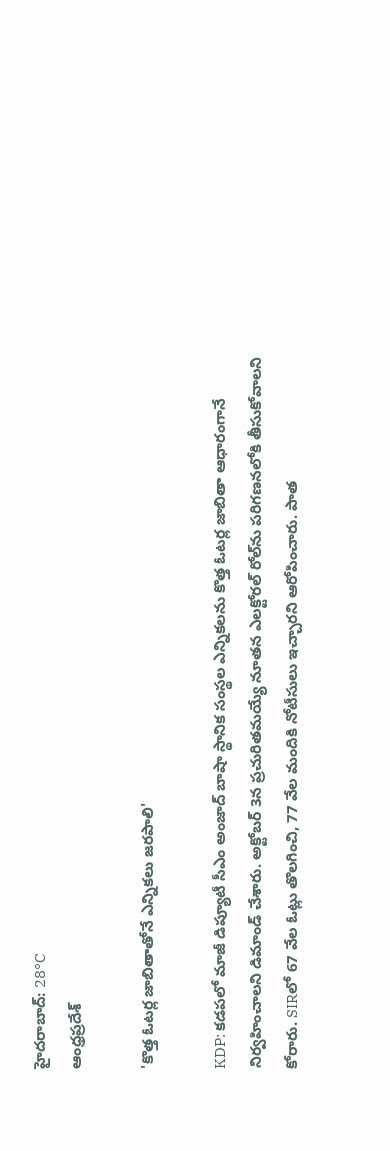హైదరాబాద్: 28°C
ఆంధ్రప్రదేశ్

'కొత్త ఓటర్ల జాబితాతోనే ఎన్నికలు జరపాలి'

KDP: కడపలో మాజీ డిప్యూటీ సీఎం అంజాద్ బాషా స్థానిక సంస్థల ఎన్నికలను కొత్త ఓటర్ల జాబితా ఆధారంగానే నిర్వహించాలని డిమాండ్ చేశారు. అక్టోబర్ 3న ప్రచురితమయ్యే నూతన ఎలక్టోరల్ రోల్‌ను పరిగణనలోకి తీసుకోవాలని కోరారు. SIRలో 67 వేల ఓట్లు తొలగించి, 77 వేల మందికి నోటీసులు ఇచ్చారని ఆరోపించారు. పాత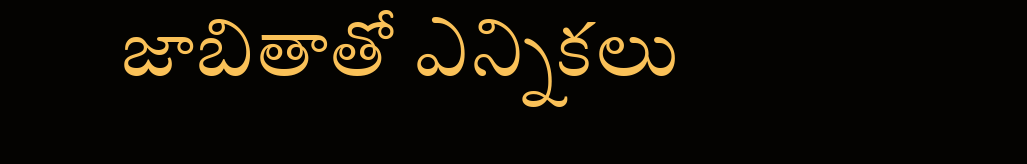జాబితాతో ఎన్నికలు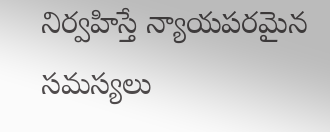నిర్వహిస్తే న్యాయపరమైన సమస్యలు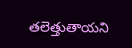తలెత్తుతాయని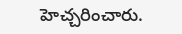హెచ్చరించారు.